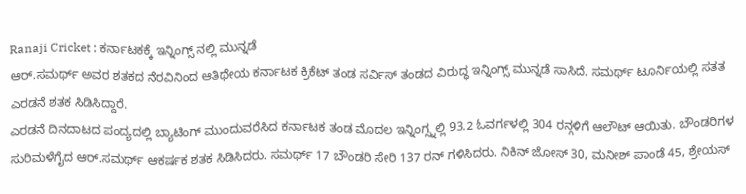Ranaji Cricket : ಕರ್ನಾಟಕಕ್ಕೆ ಇನ್ನಿಂಗ್ಸ್ ನಲ್ಲಿ ಮುನ್ನಡೆ
ಆರ್.ಸಮರ್ಥ್ ಅವರ ಶತಕದ ನೆರವಿನಿಂದ ಆತಿಥೇಯ ಕರ್ನಾಟಕ ಕ್ರಿಕೆಟ್ ತಂಡ ಸರ್ವಿಸ್ ತಂಡದ ವಿರುದ್ಧ ಇನ್ನಿಂಗ್ಸ್ ಮುನ್ನಡೆ ಸಾಸಿದೆ. ಸಮರ್ಥ್ ಟೂರ್ನಿಯಲ್ಲಿ ಸತತ ಎರಡನೆ ಶತಕ ಸಿಡಿಸಿದ್ದಾರೆ.
ಎರಡನೆ ದಿನದಾಟದ ಪಂದ್ಯದಲ್ಲಿ ಬ್ಯಾಟಿಂಗ್ ಮುಂದುವರೆಸಿದ ಕರ್ನಾಟಕ ತಂಡ ಮೊದಲ ಇನ್ನಿಂಗ್ಸ್ನಲ್ಲಿ 93.2 ಓವರ್ಗಳಲ್ಲಿ 304 ರನ್ಗಳಿಗೆ ಆಲೌಟ್ ಆಯಿತು. ಬೌಂಡರಿಗಳ ಸುರಿಮಳೆಗೈದ ಆರ್.ಸಮರ್ಥ್ ಆಕರ್ಷಕ ಶತಕ ಸಿಡಿಸಿದರು. ಸಮರ್ಥ್ 17 ಬೌಂಡರಿ ಸೇರಿ 137 ರನ್ ಗಳಿಸಿದರು. ನಿಕಿನ್ ಜೋಸ್ 30, ಮನೀಶ್ ಪಾಂಡೆ 45, ಶ್ರೇಯಸ್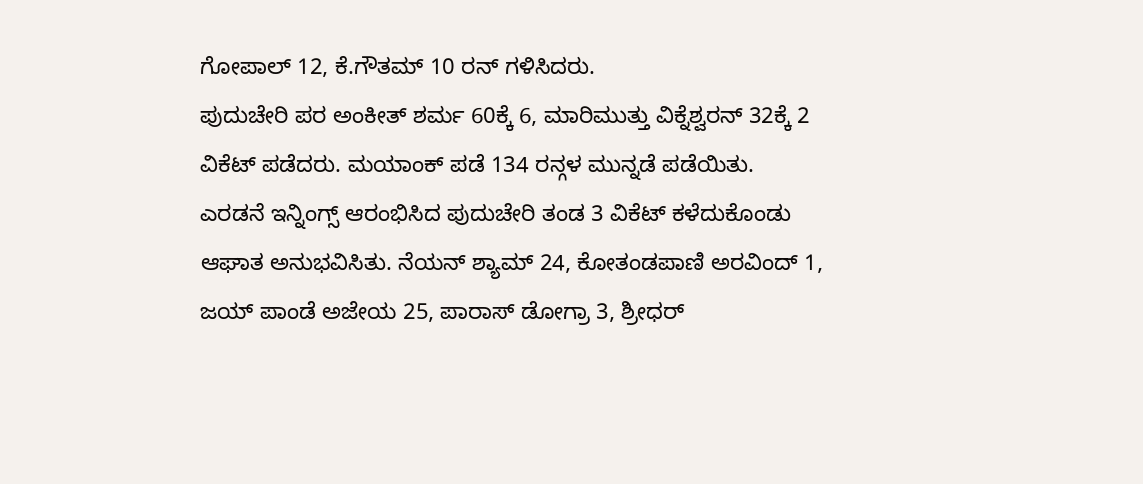ಗೋಪಾಲ್ 12, ಕೆ.ಗೌತಮ್ 10 ರನ್ ಗಳಿಸಿದರು.
ಪುದುಚೇರಿ ಪರ ಅಂಕೀತ್ ಶರ್ಮ 60ಕ್ಕೆ 6, ಮಾರಿಮುತ್ತು ವಿಕ್ನೆಶ್ವರನ್ 32ಕ್ಕೆ 2 ವಿಕೆಟ್ ಪಡೆದರು. ಮಯಾಂಕ್ ಪಡೆ 134 ರನ್ಗಳ ಮುನ್ನಡೆ ಪಡೆಯಿತು.
ಎರಡನೆ ಇನ್ನಿಂಗ್ಸ್ ಆರಂಭಿಸಿದ ಪುದುಚೇರಿ ತಂಡ 3 ವಿಕೆಟ್ ಕಳೆದುಕೊಂಡು ಆಘಾತ ಅನುಭವಿಸಿತು. ನೆಯನ್ ಶ್ಯಾಮ್ 24, ಕೋತಂಡಪಾಣಿ ಅರವಿಂದ್ 1, ಜಯ್ ಪಾಂಡೆ ಅಜೇಯ 25, ಪಾರಾಸ್ ಡೋಗ್ರಾ 3, ಶ್ರೀಧರ್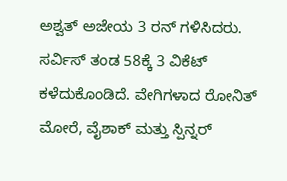ಅಶ್ವತ್ ಅಜೇಯ 3 ರನ್ ಗಳಿಸಿದರು. ಸರ್ವಿಸ್ ತಂಡ 58ಕ್ಕೆ 3 ವಿಕೆಟ್ ಕಳೆದುಕೊಂಡಿದೆ. ವೇಗಿಗಳಾದ ರೋನಿತ್ ಮೋರೆ, ವೈಶಾಕ್ ಮತ್ತು ಸ್ಪಿನ್ನರ್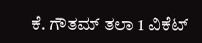ಕೆ. ಗೌತಮ್ ತಲಾ 1 ವಿಕೆಟ್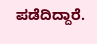ಪಡೆದಿದ್ದಾರೆ.